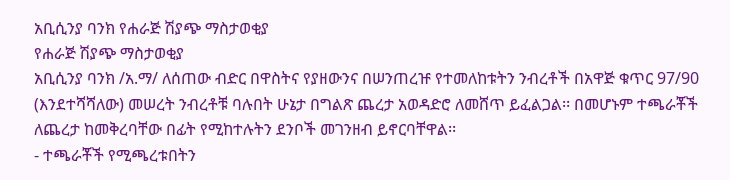አቢሲንያ ባንክ የሐራጅ ሽያጭ ማስታወቂያ
የሐራጅ ሽያጭ ማስታወቂያ
አቢሲንያ ባንክ /አ.ማ/ ለሰጠው ብድር በዋስትና የያዘውንና በሠንጠረዡ የተመለከቱትን ንብረቶች በአዋጅ ቁጥር 97/90 (እንደተሻሻለው) መሠረት ንብረቶቹ ባሉበት ሁኔታ በግልጽ ጨረታ አወዳድሮ ለመሸጥ ይፈልጋል፡፡ በመሆኑም ተጫራቾች ለጨረታ ከመቅረባቸው በፊት የሚከተሉትን ደንቦች መገንዘብ ይኖርባቸዋል፡፡
- ተጫራቾች የሚጫረቱበትን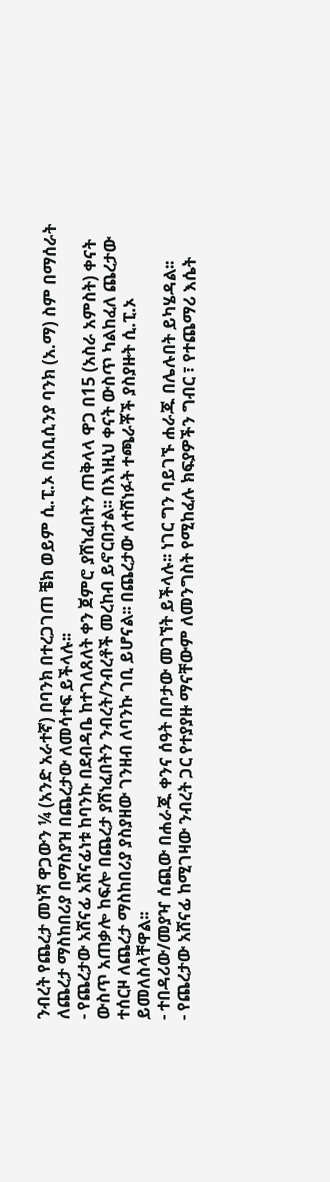ንብረት የጨረታ መነሻ ዋጋውን ¼ (አንድ አራተኛ) በባንክ በተረጋገጠ ቼክ ወይም ሲ.ፒ.ኦ በአቢሲንያ ባንክ (አ.ማ) ስም በማሰራት ለጨረታ ማስከበሪያ በማስያዝ በጨረታው ለመሳተፍ ይችላሉ፡፡
- የጨረታው አሸናፊ አሸናፊነቱ ከባንኩ በደብዳቤ ከተገለጸለት ቀን ጀምሮ ያሸነፈበትን ጠቅላላ ዋጋ በ15 (አስራ አምስት) ቀናት ውስጥ አጠቃሎ ከፍሎ በጨረታ ያሸነፈበትን ንብረት/ንብረቶች መረከብ ይኖርበታል፡፡ በእነዚህ ቀናት ውስጥ ካልከፈለ ጨረታው ተሰርዞ ለጨረታ ማስከበሪያ ያስያዘው ገንዘብ ለባንኩ ገቢ ይሆናል፡፡ በጨረታው ለተሸነፉት ተጫራቾች ያስያዙት ሲ.ፒ.ኦ ይመለስላቸዋል፡፡
- ተበዳሪው/መያዣ ሰጪው በሐራጁ ቀንና ሰዓት በቦታው መገኘት ይችላሉ፡፡ ነገር ግን ባይገኙ ሐራጁ በሌሉበት ይካሄዳል፡፡
- የጨረታው አሸናፊ ከሚገዛው ንብረት ጋር የተያያዙ ማናቸውም ለመንግስት የሚከፈሉ ክፍያዎችን ግብር ፣ የተጨማሪ እሴት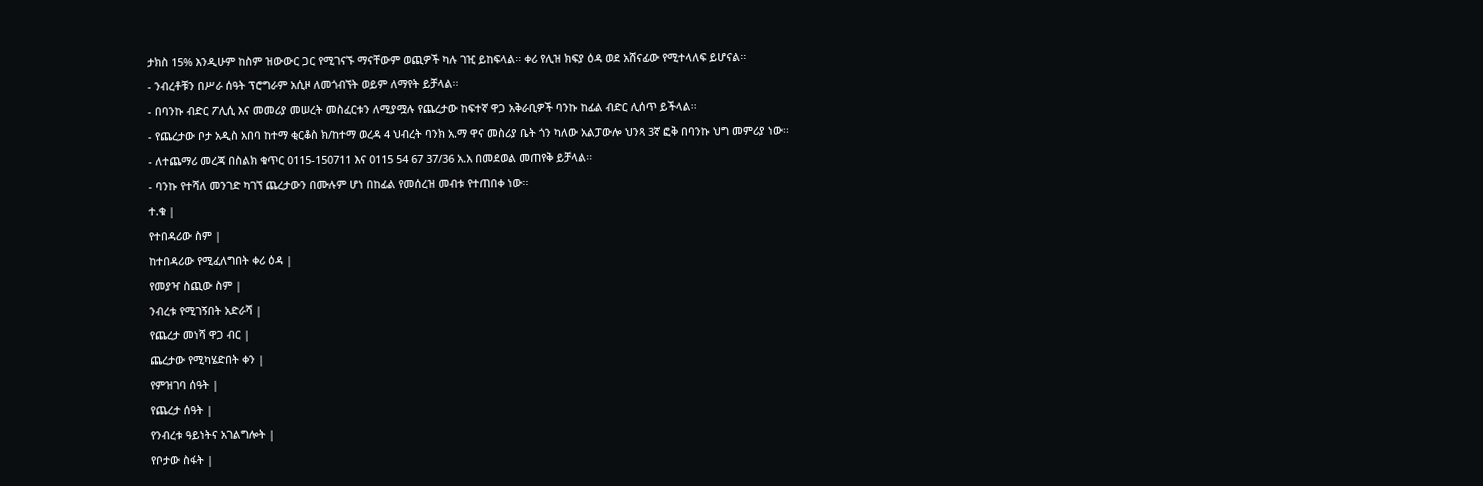ታክስ 15% እንዲሁም ከስም ዝውውር ጋር የሚገናኙ ማናቸውም ወጪዎች ካሉ ገዢ ይከፍላል፡፡ ቀሪ የሊዝ ክፍያ ዕዳ ወደ አሸናፊው የሚተላለፍ ይሆናል፡፡
- ንብረቶቹን በሥራ ሰዓት ፕሮግራም አሲዞ ለመጎብኘት ወይም ለማየት ይቻላል፡፡
- በባንኩ ብድር ፖሊሲ እና መመሪያ መሠረት መስፈርቱን ለሚያሟሉ የጨረታው ከፍተኛ ዋጋ አቅራቢዎች ባንኩ ከፊል ብድር ሊሰጥ ይችላል፡፡
- የጨረታው ቦታ አዲስ አበባ ከተማ ቂርቆስ ክ/ከተማ ወረዳ 4 ህብረት ባንክ አ.ማ ዋና መስሪያ ቤት ጎን ካለው አልፓውሎ ህንጻ 3ኛ ፎቅ በባንኩ ህግ መምሪያ ነው፡፡
- ለተጨማሪ መረጃ በስልክ ቁጥር 0115-150711 እና 0115 54 67 37/36 አ.አ በመደወል መጠየቅ ይቻላል፡፡
- ባንኩ የተሻለ መንገድ ካገኘ ጨረታውን በሙሉም ሆነ በከፊል የመሰረዝ መብቱ የተጠበቀ ነው፡፡
ተ.ቁ |
የተበዳሪው ስም |
ከተበዳሪው የሚፈለግበት ቀሪ ዕዳ |
የመያዣ ስጪው ስም |
ንብረቱ የሚገኝበት አድራሻ |
የጨረታ መነሻ ዋጋ ብር |
ጨረታው የሚካሄድበት ቀን |
የምዝገባ ሰዓት |
የጨረታ ሰዓት |
የንብረቱ ዓይነትና አገልግሎት |
የቦታው ስፋት |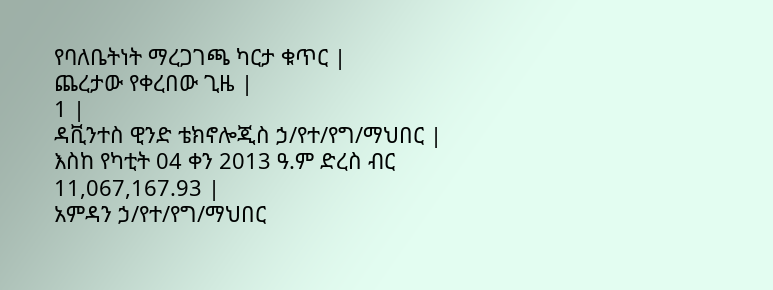የባለቤትነት ማረጋገጫ ካርታ ቁጥር |
ጨረታው የቀረበው ጊዜ |
1 |
ዳቪንተስ ዊንድ ቴክኖሎጂስ ኃ/የተ/የግ/ማህበር |
እስከ የካቲት 04 ቀን 2013 ዓ.ም ድረስ ብር 11,067,167.93 |
አምዳን ኃ/የተ/የግ/ማህበር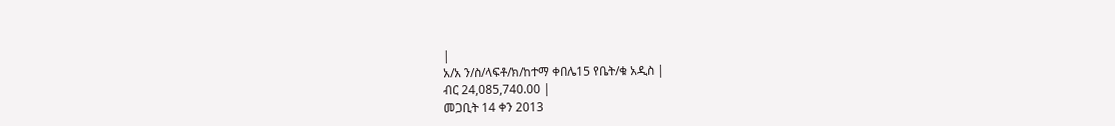|
አ/አ ን/ስ/ላፍቶ/ክ/ከተማ ቀበሌ15 የቤት/ቁ አዲስ |
ብር 24,085,740.00 |
መጋቢት 14 ቀን 2013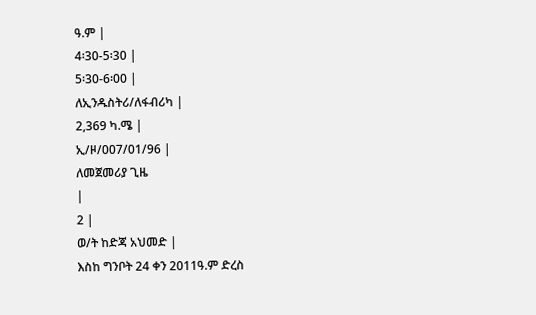ዓ.ም |
4፡30-5፡30 |
5፡30-6፡00 |
ለኢንዱስትሪ/ለፋብሪካ |
2,369 ካ.ሜ |
ኢ/ዞ/007/01/96 |
ለመጀመሪያ ጊዜ
|
2 |
ወ/ት ከድጃ አህመድ |
እስከ ግንቦት 24 ቀን 2011ዓ.ም ድረስ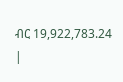ብር 19,922,783.24 |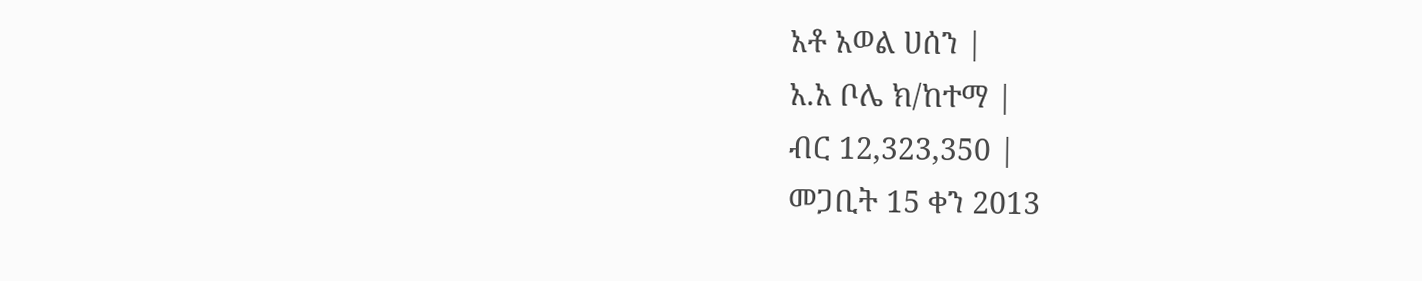አቶ አወል ሀሰን |
አ.አ ቦሌ ክ/ከተማ |
ብር 12,323,350 |
መጋቢት 15 ቀን 2013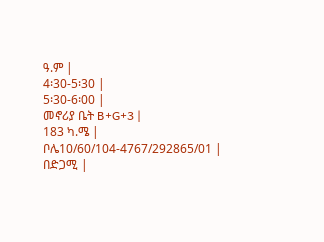ዓ.ም |
4፡30-5፡30 |
5፡30-6፡00 |
መኖሪያ ቤት B+G+3 |
183 ካ.ሜ |
ቦሌ10/60/104-4767/292865/01 |
በድጋሚ |